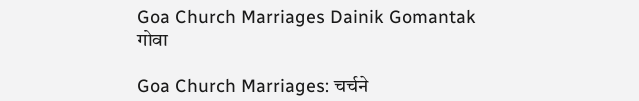Goa Church Marriages Dainik Gomantak
गोवा

Goa Church Marriages: चर्चने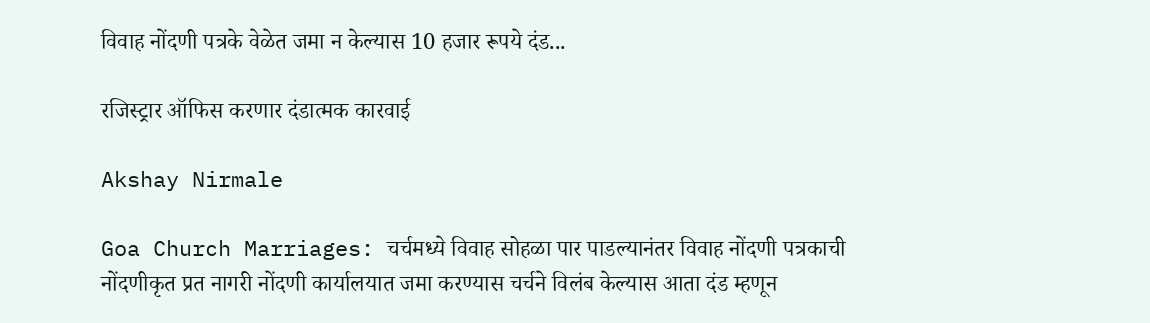विवाह नोंदणी पत्रके वेळेत जमा न केल्यास 10 हजार रूपये दंड...

रजिस्ट्रार ऑफिस करणार दंडात्मक कारवाई

Akshay Nirmale

Goa Church Marriages: चर्चमध्ये विवाह सोहळा पार पाडल्यानंतर विवाह नोंदणी पत्रकाची नोंदणीकृत प्रत नागरी नोंदणी कार्यालयात जमा करण्यास चर्चने विलंब केल्यास आता दंड म्हणून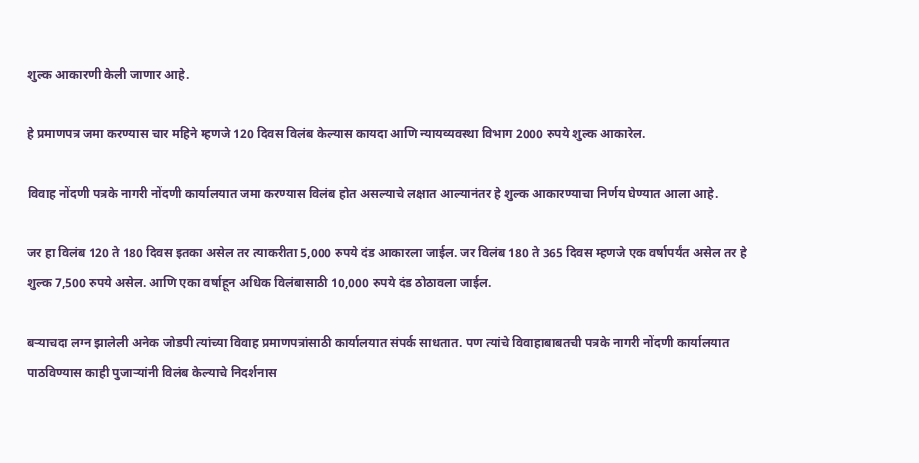शुल्क आकारणी केली जाणार आहे.

हे प्रमाणपत्र जमा करण्यास चार महिने म्हणजे 120 दिवस विलंब केल्यास कायदा आणि न्यायव्यवस्था विभाग 2000 रुपये शुल्क आकारेल.

विवाह नोंदणी पत्रके नागरी नोंदणी कार्यालयात जमा करण्यास विलंब होत असल्याचे लक्षात आल्यानंतर हे शुल्क आकारण्याचा निर्णय घेण्यात आला आहे.

जर हा विलंब 120 ते 180 दिवस इतका असेल तर त्याकरीता 5,000 रुपये दंड आकारला जाईल. जर विलंब 180 ते 365 दिवस म्हणजे एक वर्षापर्यंत असेल तर हे शुल्क 7,500 रुपये असेल. आणि एका वर्षाहून अधिक विलंबासाठी 10,000 रुपये दंड ठोठावला जाईल.

बऱ्याचदा लग्न झालेली अनेक जोडपी त्यांच्या विवाह प्रमाणपत्रांसाठी कार्यालयात संपर्क साधतात. पण त्यांचे विवाहाबाबतची पत्रके नागरी नोंदणी कार्यालयात पाठविण्यास काही पुजाऱ्यांनी विलंब केल्याचे निदर्शनास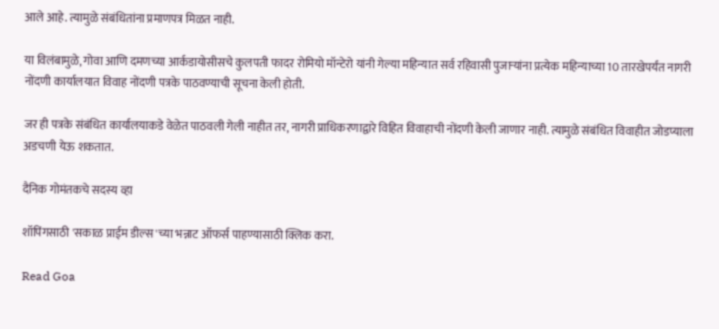आले आहे. त्यामुळे संबंधितांना प्रमाणपत्र मिळत नाही.

या विलंबामुळे, गोवा आणि दमणच्या आर्कडायोसीसचे कुलपती फादर रोमियो मॉन्टेरो यांनी गेल्या महिन्यात सर्व रहिवासी पुजाऱ्यांना प्रत्येक महिन्याच्या 10 तारखेपर्यंत नागरी नोंदणी कार्यालयात विवाह नोंदणी पत्रके पाठवण्याची सूचना केली होती.

जर ही पत्रके संबंधित कार्यालयाकडे वेळेत पाठवली गेली नाहीत तर, नागरी प्राधिकरणाद्वारे विहित विवाहाची नोंदणी केली जाणार नाही. त्यामुळे संबंधित विवाहीत जोडप्याला अडचणी येऊ शकतात.

दैनिक गोमंतकचे सदस्य व्हा

शॉपिंगसाठी 'सकाळ प्राईम डील्स'च्या भन्नाट ऑफर्स पाहण्यासाठी क्लिक करा.

Read Goa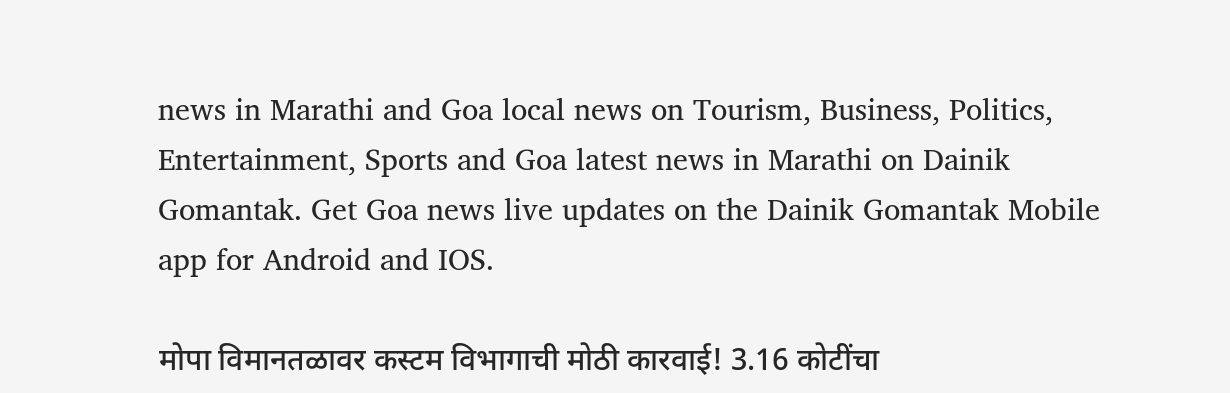news in Marathi and Goa local news on Tourism, Business, Politics, Entertainment, Sports and Goa latest news in Marathi on Dainik Gomantak. Get Goa news live updates on the Dainik Gomantak Mobile app for Android and IOS.

मोपा विमानतळावर कस्टम विभागाची मोठी कारवाई! 3.16 कोटींचा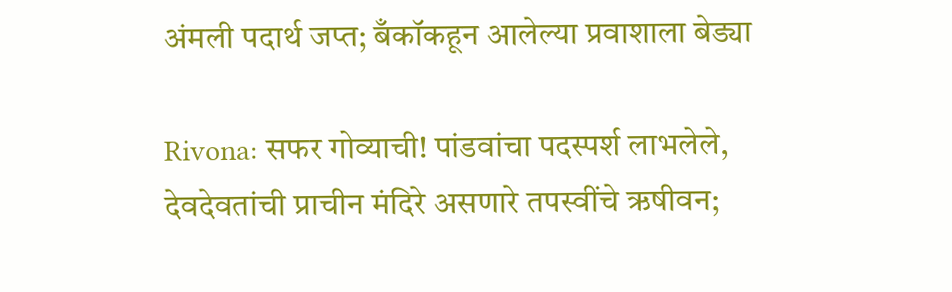अंमली पदार्थ जप्त; बँकॉकहून आलेल्या प्रवाशाला बेड्या

Rivona: सफर गोव्याची! पांडवांचा पदस्पर्श लाभलेले, देवदेवतांची प्राचीन मंदिरे असणारे तपस्वींचे ऋषीवन;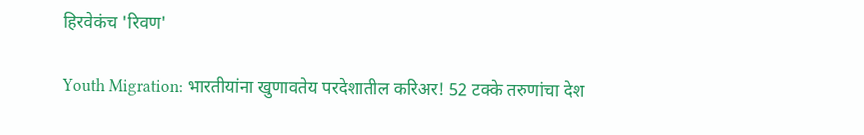हिरवेकंच 'रिवण'

Youth Migration: भारतीयांना खुणावतेय परदेशातील करिअर! 52 टक्के तरुणांचा देश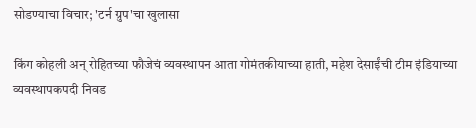सोडण्याचा विचार; 'टर्न ग्रुप'चा खुलासा

किंग कोहली अन् रोहितच्या फौजेचं व्यवस्थापन आता गोमंतकीयाच्या हाती, महेश देसाईंची टीम इंडियाच्या व्यवस्थापकपदी निवड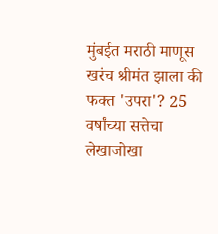मुंबईत मराठी माणूस खरंच श्रीमंत झाला की फक्त 'उपरा'? 25 वर्षांच्या सत्तेचा लेखाजोखा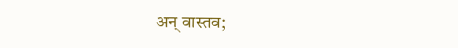अन् वास्तव;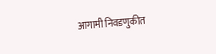आगामी निवडणुकीत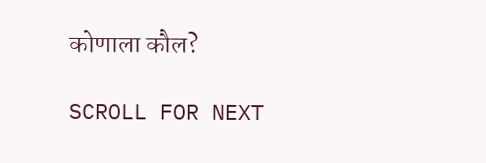कोणाला कौल?

SCROLL FOR NEXT